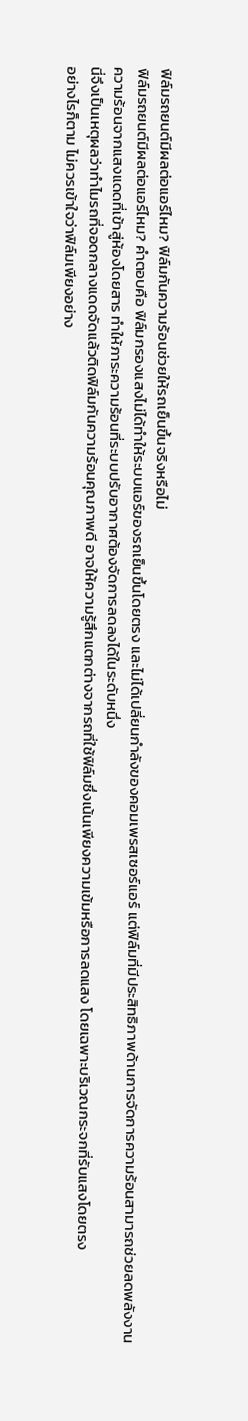ฟิล์มรถยนต์มีผลต่อแอร์ไหม? ฟิล์มกันความร้อนช่วยให้รถเย็นขึ้นจริงหรือไม่
ฟิล์มรถยนต์มีผลต่อแอร์ไหม? คำตอบคือ ฟิล์มกรองแสงไม่ได้ทำให้ระบบแอร์ของรถเย็นขึ้นโดยตรง และไม่ได้เปลี่ยนกำลังของคอมเพรสเซอร์แอร์ แต่ฟิล์มที่มีประสิทธิภาพด้านการจัดการความร้อนสามารถช่วยลดพลังงานความร้อนจากแสงแดดที่เข้าสู่ห้องโดยสาร ทำให้ภาระความร้อนที่ระบบปรับอากาศต้องจัดการลดลงได้ในระดับหนึ่ง
นี่จึงเป็นเหตุผลว่าทำไมรถที่จอดกลางแดดจัดแล้วติดฟิล์มกันความร้อนคุณภาพดี อาจให้ความรู้สึกแตกต่างจากรถที่ใช้ฟิล์มซึ่งเน้นเพียงความเข้มหรือการลดแสง โดยเฉพาะบริเวณกระจกที่รับแสงโดยตรง
อย่างไรก็ตาม ไม่ควรเข้าใจว่าฟิล์มเพียงอย่าง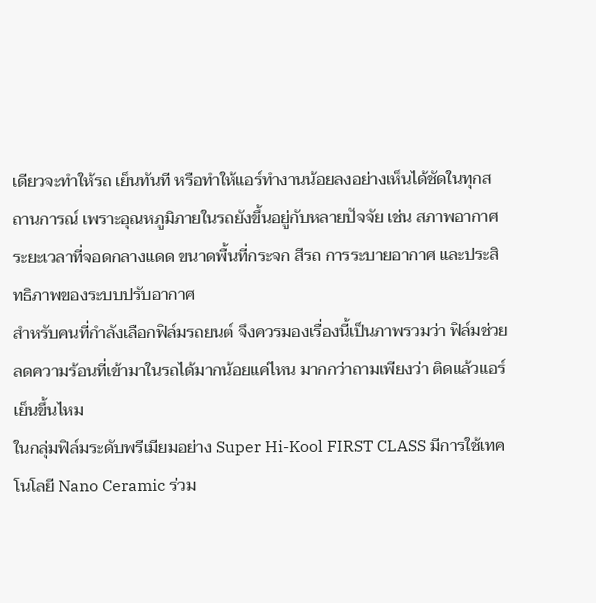เดียวจะทำให้รถ เย็นทันที หรือทำให้แอร์ทำงานน้อยลงอย่างเห็นได้ชัดในทุกสถานการณ์ เพราะอุณหภูมิภายในรถยังขึ้นอยู่กับหลายปัจจัย เช่น สภาพอากาศ ระยะเวลาที่จอดกลางแดด ขนาดพื้นที่กระจก สีรถ การระบายอากาศ และประสิทธิภาพของระบบปรับอากาศ
สำหรับคนที่กำลังเลือกฟิล์มรถยนต์ จึงควรมองเรื่องนี้เป็นภาพรวมว่า ฟิล์มช่วยลดความร้อนที่เข้ามาในรถได้มากน้อยแค่ไหน มากกว่าถามเพียงว่า ติดแล้วแอร์เย็นขึ้นไหม
ในกลุ่มฟิล์มระดับพรีเมียมอย่าง Super Hi-Kool FIRST CLASS มีการใช้เทคโนโลยี Nano Ceramic ร่วม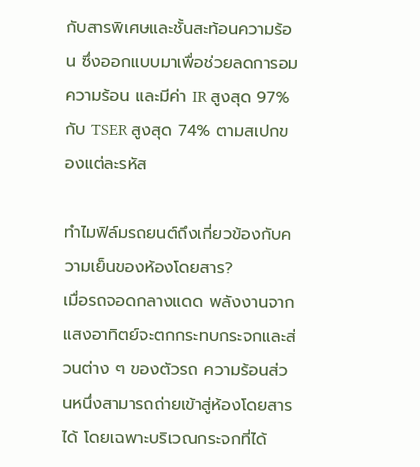กับสารพิเศษและชั้นสะท้อนความร้อน ซึ่งออกแบบมาเพื่อช่วยลดการอมความร้อน และมีค่า IR สูงสุด 97% กับ TSER สูงสุด 74% ตามสเปกของแต่ละรหัส

ทำไมฟิล์มรถยนต์ถึงเกี่ยวข้องกับความเย็นของห้องโดยสาร?
เมื่อรถจอดกลางแดด พลังงานจากแสงอาทิตย์จะตกกระทบกระจกและส่วนต่าง ๆ ของตัวรถ ความร้อนส่วนหนึ่งสามารถถ่ายเข้าสู่ห้องโดยสารได้ โดยเฉพาะบริเวณกระจกที่ได้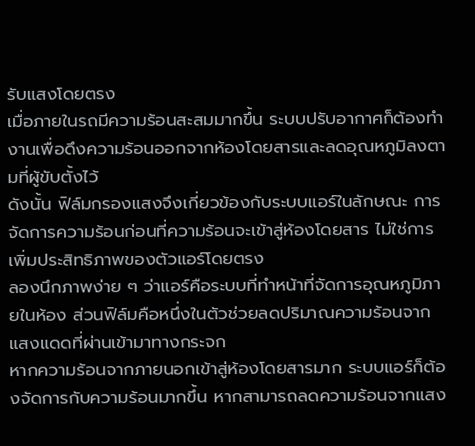รับแสงโดยตรง
เมื่อภายในรถมีความร้อนสะสมมากขึ้น ระบบปรับอากาศก็ต้องทำงานเพื่อดึงความร้อนออกจากห้องโดยสารและลดอุณหภูมิลงตามที่ผู้ขับตั้งไว้
ดังนั้น ฟิล์มกรองแสงจึงเกี่ยวข้องกับระบบแอร์ในลักษณะ การจัดการความร้อนก่อนที่ความร้อนจะเข้าสู่ห้องโดยสาร ไม่ใช่การเพิ่มประสิทธิภาพของตัวแอร์โดยตรง
ลองนึกภาพง่าย ๆ ว่าแอร์คือระบบที่ทำหน้าที่จัดการอุณหภูมิภายในห้อง ส่วนฟิล์มคือหนึ่งในตัวช่วยลดปริมาณความร้อนจากแสงแดดที่ผ่านเข้ามาทางกระจก
หากความร้อนจากภายนอกเข้าสู่ห้องโดยสารมาก ระบบแอร์ก็ต้องจัดการกับความร้อนมากขึ้น หากสามารถลดความร้อนจากแสง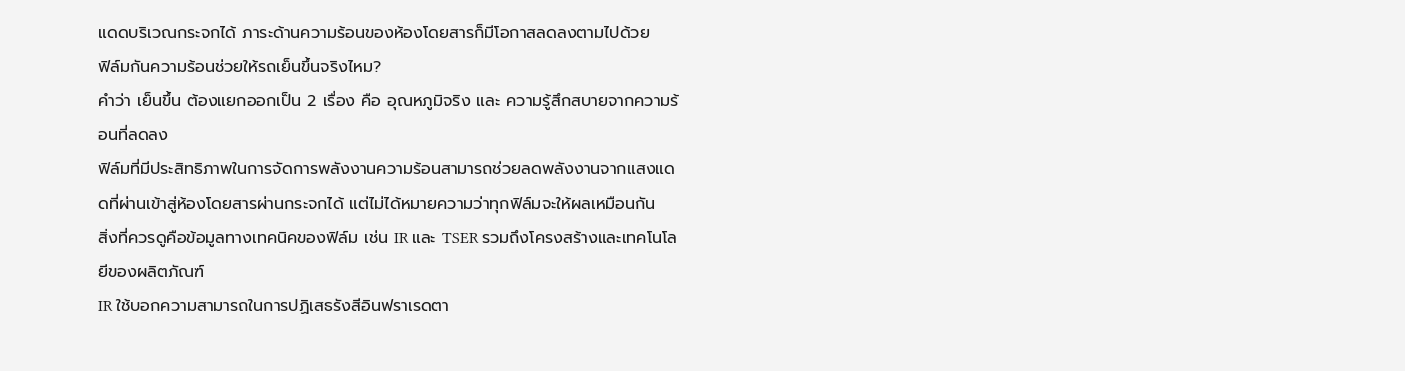แดดบริเวณกระจกได้ ภาระด้านความร้อนของห้องโดยสารก็มีโอกาสลดลงตามไปด้วย
ฟิล์มกันความร้อนช่วยให้รถเย็นขึ้นจริงไหม?
คำว่า เย็นขึ้น ต้องแยกออกเป็น 2 เรื่อง คือ อุณหภูมิจริง และ ความรู้สึกสบายจากความร้อนที่ลดลง
ฟิล์มที่มีประสิทธิภาพในการจัดการพลังงานความร้อนสามารถช่วยลดพลังงานจากแสงแดดที่ผ่านเข้าสู่ห้องโดยสารผ่านกระจกได้ แต่ไม่ได้หมายความว่าทุกฟิล์มจะให้ผลเหมือนกัน
สิ่งที่ควรดูคือข้อมูลทางเทคนิคของฟิล์ม เช่น IR และ TSER รวมถึงโครงสร้างและเทคโนโลยีของผลิตภัณฑ์
IR ใช้บอกความสามารถในการปฏิเสธรังสีอินฟราเรดตา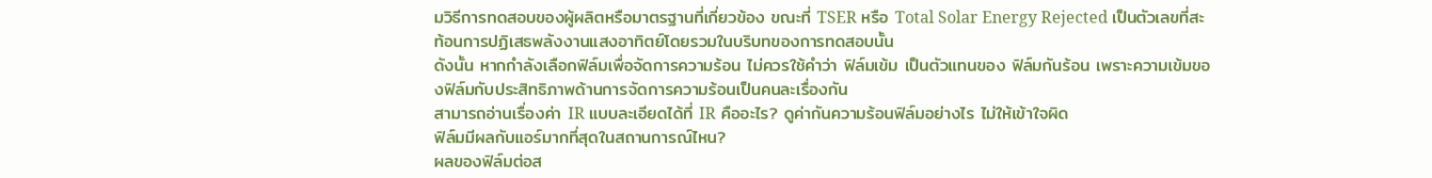มวิธีการทดสอบของผู้ผลิตหรือมาตรฐานที่เกี่ยวข้อง ขณะที่ TSER หรือ Total Solar Energy Rejected เป็นตัวเลขที่สะท้อนการปฏิเสธพลังงานแสงอาทิตย์โดยรวมในบริบทของการทดสอบนั้น
ดังนั้น หากกำลังเลือกฟิล์มเพื่อจัดการความร้อน ไม่ควรใช้คำว่า ฟิล์มเข้ม เป็นตัวแทนของ ฟิล์มกันร้อน เพราะความเข้มของฟิล์มกับประสิทธิภาพด้านการจัดการความร้อนเป็นคนละเรื่องกัน
สามารถอ่านเรื่องค่า IR แบบละเอียดได้ที่ IR คืออะไร? ดูค่ากันความร้อนฟิล์มอย่างไร ไม่ให้เข้าใจผิด
ฟิล์มมีผลกับแอร์มากที่สุดในสถานการณ์ไหน?
ผลของฟิล์มต่อส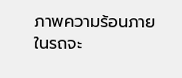ภาพความร้อนภายในรถจะ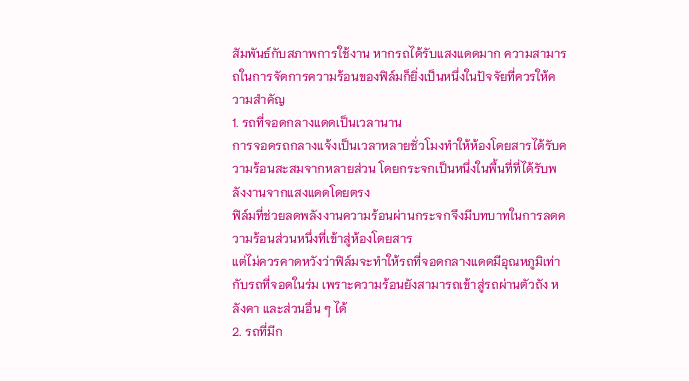สัมพันธ์กับสภาพการใช้งาน หากรถได้รับแสงแดดมาก ความสามารถในการจัดการความร้อนของฟิล์มก็ยิ่งเป็นหนึ่งในปัจจัยที่ควรให้ความสำคัญ
1. รถที่จอดกลางแดดเป็นเวลานาน
การจอดรถกลางแจ้งเป็นเวลาหลายชั่วโมงทำให้ห้องโดยสารได้รับความร้อนสะสมจากหลายส่วน โดยกระจกเป็นหนึ่งในพื้นที่ที่ได้รับพลังงานจากแสงแดดโดยตรง
ฟิล์มที่ช่วยลดพลังงานความร้อนผ่านกระจกจึงมีบทบาทในการลดความร้อนส่วนหนึ่งที่เข้าสู่ห้องโดยสาร
แต่ไม่ควรคาดหวังว่าฟิล์มจะทำให้รถที่จอดกลางแดดมีอุณหภูมิเท่ากับรถที่จอดในร่ม เพราะความร้อนยังสามารถเข้าสู่รถผ่านตัวถัง หลังคา และส่วนอื่น ๆ ได้
2. รถที่มีก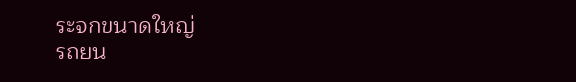ระจกขนาดใหญ่
รถยน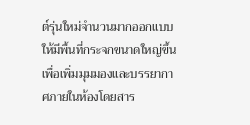ต์รุ่นใหม่จำนวนมากออกแบบให้มีพื้นที่กระจกขนาดใหญ่ขึ้นเพื่อเพิ่มมุมมองและบรรยากาศภายในห้องโดยสาร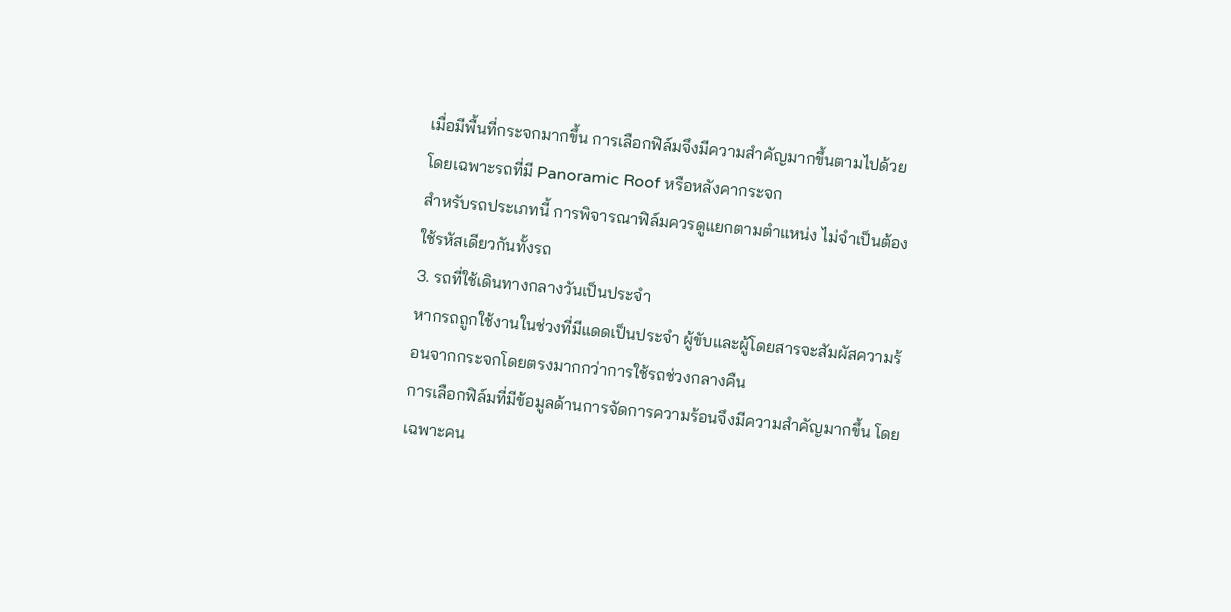เมื่อมีพื้นที่กระจกมากขึ้น การเลือกฟิล์มจึงมีความสำคัญมากขึ้นตามไปด้วย โดยเฉพาะรถที่มี Panoramic Roof หรือหลังคากระจก
สำหรับรถประเภทนี้ การพิจารณาฟิล์มควรดูแยกตามตำแหน่ง ไม่จำเป็นต้องใช้รหัสเดียวกันทั้งรถ
3. รถที่ใช้เดินทางกลางวันเป็นประจำ
หากรถถูกใช้งานในช่วงที่มีแดดเป็นประจำ ผู้ขับและผู้โดยสารจะสัมผัสความร้อนจากกระจกโดยตรงมากกว่าการใช้รถช่วงกลางคืน
การเลือกฟิล์มที่มีข้อมูลด้านการจัดการความร้อนจึงมีความสำคัญมากขึ้น โดยเฉพาะคน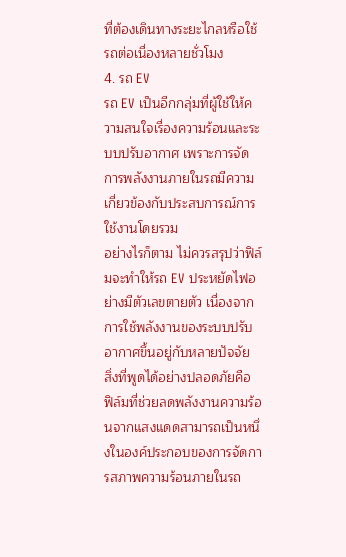ที่ต้องเดินทางระยะไกลหรือใช้รถต่อเนื่องหลายชั่วโมง
4. รถ EV
รถ EV เป็นอีกกลุ่มที่ผู้ใช้ให้ความสนใจเรื่องความร้อนและระบบปรับอากาศ เพราะการจัดการพลังงานภายในรถมีความเกี่ยวข้องกับประสบการณ์การใช้งานโดยรวม
อย่างไรก็ตาม ไม่ควรสรุปว่าฟิล์มจะทำให้รถ EV ประหยัดไฟอย่างมีตัวเลขตายตัว เนื่องจากการใช้พลังงานของระบบปรับอากาศขึ้นอยู่กับหลายปัจจัย
สิ่งที่พูดได้อย่างปลอดภัยคือ ฟิล์มที่ช่วยลดพลังงานความร้อนจากแสงแดดสามารถเป็นหนึ่งในองค์ประกอบของการจัดการสภาพความร้อนภายในรถ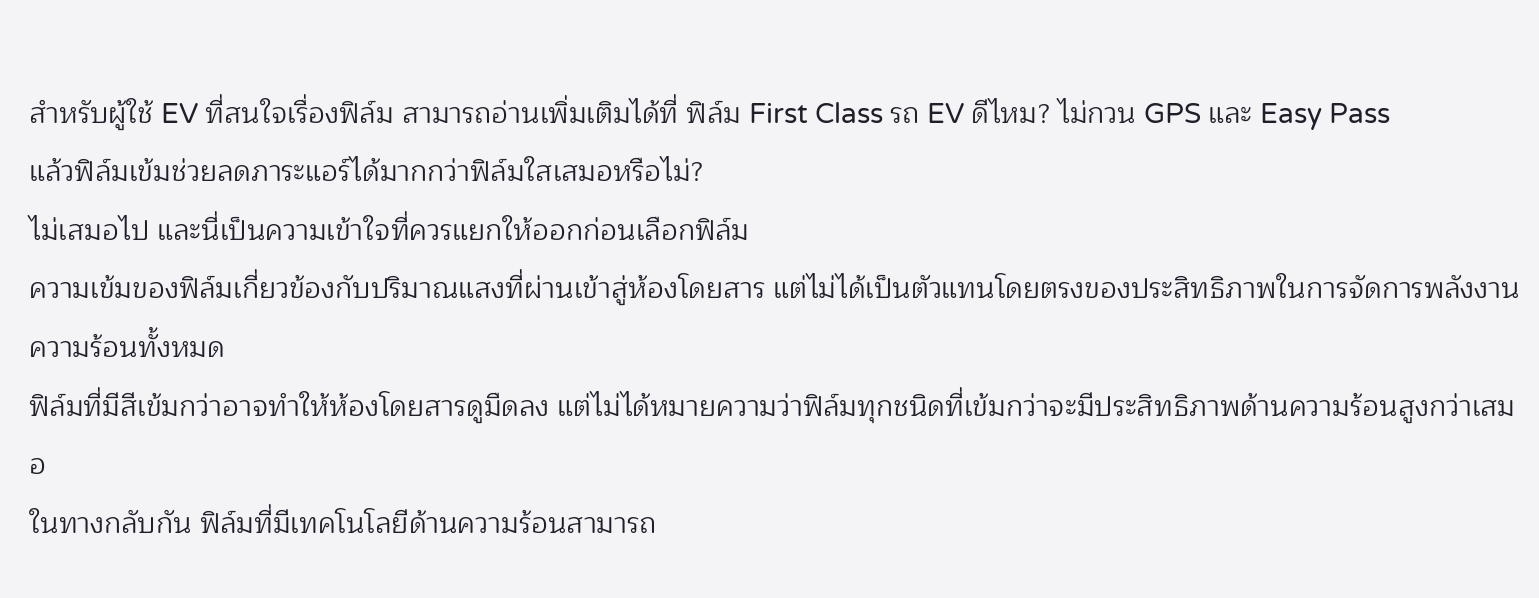สำหรับผู้ใช้ EV ที่สนใจเรื่องฟิล์ม สามารถอ่านเพิ่มเติมได้ที่ ฟิล์ม First Class รถ EV ดีไหม? ไม่กวน GPS และ Easy Pass
แล้วฟิล์มเข้มช่วยลดภาระแอร์ได้มากกว่าฟิล์มใสเสมอหรือไม่?
ไม่เสมอไป และนี่เป็นความเข้าใจที่ควรแยกให้ออกก่อนเลือกฟิล์ม
ความเข้มของฟิล์มเกี่ยวข้องกับปริมาณแสงที่ผ่านเข้าสู่ห้องโดยสาร แต่ไม่ได้เป็นตัวแทนโดยตรงของประสิทธิภาพในการจัดการพลังงานความร้อนทั้งหมด
ฟิล์มที่มีสีเข้มกว่าอาจทำให้ห้องโดยสารดูมืดลง แต่ไม่ได้หมายความว่าฟิล์มทุกชนิดที่เข้มกว่าจะมีประสิทธิภาพด้านความร้อนสูงกว่าเสมอ
ในทางกลับกัน ฟิล์มที่มีเทคโนโลยีด้านความร้อนสามารถ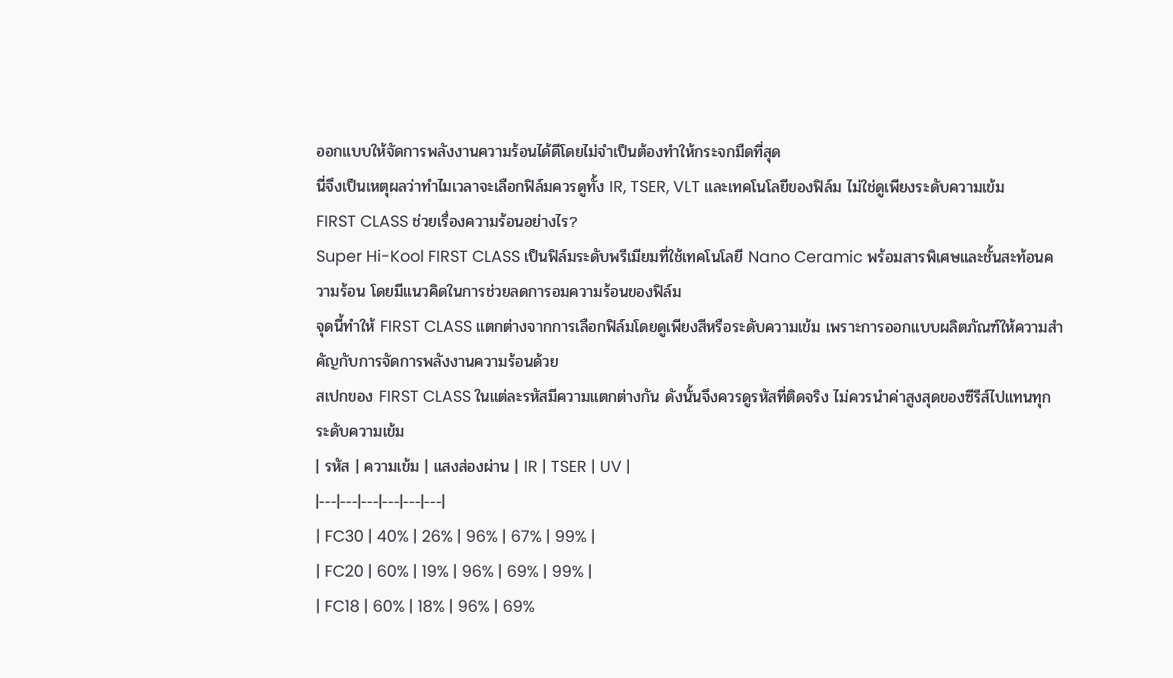ออกแบบให้จัดการพลังงานความร้อนได้ดีโดยไม่จำเป็นต้องทำให้กระจกมืดที่สุด
นี่จึงเป็นเหตุผลว่าทำไมเวลาจะเลือกฟิล์มควรดูทั้ง IR, TSER, VLT และเทคโนโลยีของฟิล์ม ไม่ใช่ดูเพียงระดับความเข้ม
FIRST CLASS ช่วยเรื่องความร้อนอย่างไร?
Super Hi-Kool FIRST CLASS เป็นฟิล์มระดับพรีเมียมที่ใช้เทคโนโลยี Nano Ceramic พร้อมสารพิเศษและชั้นสะท้อนความร้อน โดยมีแนวคิดในการช่วยลดการอมความร้อนของฟิล์ม
จุดนี้ทำให้ FIRST CLASS แตกต่างจากการเลือกฟิล์มโดยดูเพียงสีหรือระดับความเข้ม เพราะการออกแบบผลิตภัณฑ์ให้ความสำคัญกับการจัดการพลังงานความร้อนด้วย
สเปกของ FIRST CLASS ในแต่ละรหัสมีความแตกต่างกัน ดังนั้นจึงควรดูรหัสที่ติดจริง ไม่ควรนำค่าสูงสุดของซีรีส์ไปแทนทุกระดับความเข้ม
| รหัส | ความเข้ม | แสงส่องผ่าน | IR | TSER | UV |
|---|---|---|---|---|---|
| FC30 | 40% | 26% | 96% | 67% | 99% |
| FC20 | 60% | 19% | 96% | 69% | 99% |
| FC18 | 60% | 18% | 96% | 69%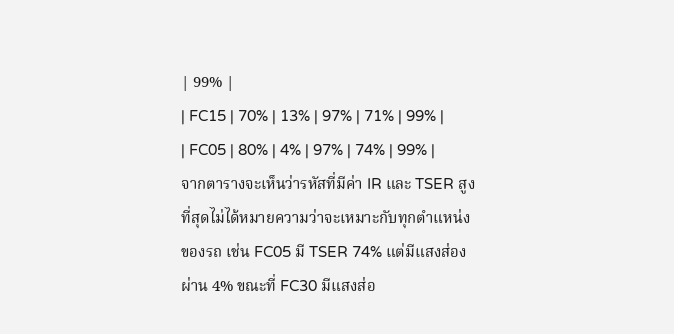| 99% |
| FC15 | 70% | 13% | 97% | 71% | 99% |
| FC05 | 80% | 4% | 97% | 74% | 99% |
จากตารางจะเห็นว่ารหัสที่มีค่า IR และ TSER สูงที่สุดไม่ได้หมายความว่าจะเหมาะกับทุกตำแหน่งของรถ เช่น FC05 มี TSER 74% แต่มีแสงส่องผ่าน 4% ขณะที่ FC30 มีแสงส่อ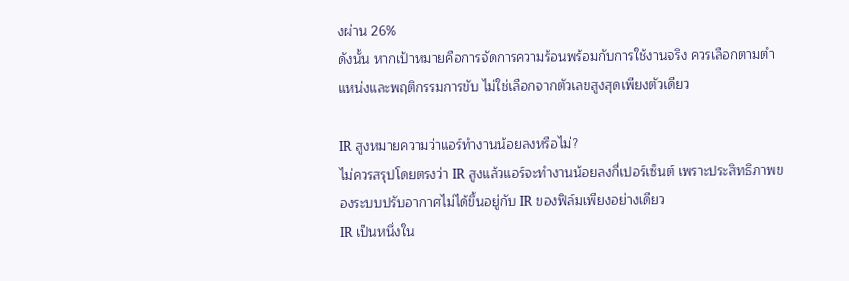งผ่าน 26%
ดังนั้น หากเป้าหมายคือการจัดการความร้อนพร้อมกับการใช้งานจริง ควรเลือกตามตำแหน่งและพฤติกรรมการขับ ไม่ใช่เลือกจากตัวเลขสูงสุดเพียงตัวเดียว

IR สูงหมายความว่าแอร์ทำงานน้อยลงหรือไม่?
ไม่ควรสรุปโดยตรงว่า IR สูงแล้วแอร์จะทำงานน้อยลงกี่เปอร์เซ็นต์ เพราะประสิทธิภาพของระบบปรับอากาศไม่ได้ขึ้นอยู่กับ IR ของฟิล์มเพียงอย่างเดียว
IR เป็นหนึ่งใน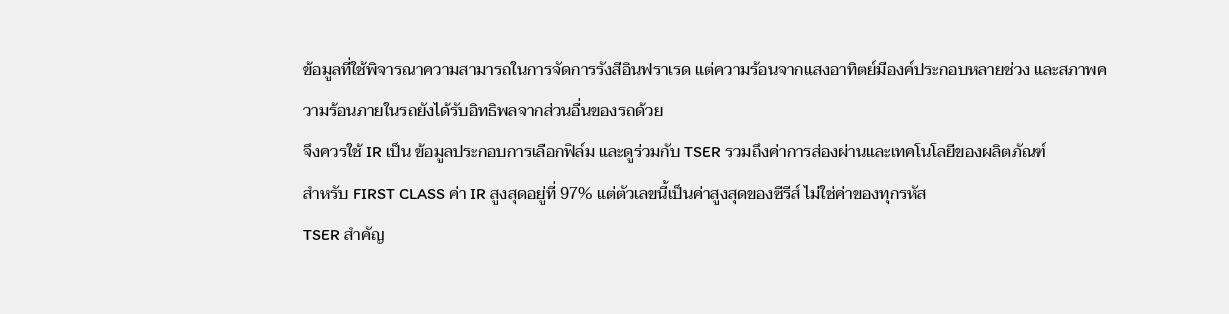ข้อมูลที่ใช้พิจารณาความสามารถในการจัดการรังสีอินฟราเรด แต่ความร้อนจากแสงอาทิตย์มีองค์ประกอบหลายช่วง และสภาพความร้อนภายในรถยังได้รับอิทธิพลจากส่วนอื่นของรถด้วย
จึงควรใช้ IR เป็น ข้อมูลประกอบการเลือกฟิล์ม และดูร่วมกับ TSER รวมถึงค่าการส่องผ่านและเทคโนโลยีของผลิตภัณฑ์
สำหรับ FIRST CLASS ค่า IR สูงสุดอยู่ที่ 97% แต่ตัวเลขนี้เป็นค่าสูงสุดของซีรีส์ ไม่ใช่ค่าของทุกรหัส
TSER สำคัญ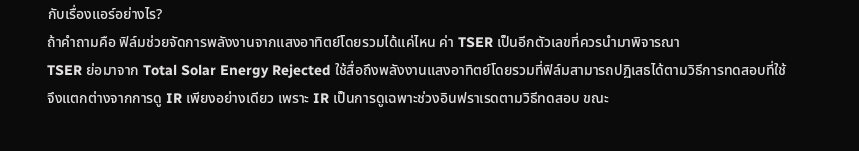กับเรื่องแอร์อย่างไร?
ถ้าคำถามคือ ฟิล์มช่วยจัดการพลังงานจากแสงอาทิตย์โดยรวมได้แค่ไหน ค่า TSER เป็นอีกตัวเลขที่ควรนำมาพิจารณา
TSER ย่อมาจาก Total Solar Energy Rejected ใช้สื่อถึงพลังงานแสงอาทิตย์โดยรวมที่ฟิล์มสามารถปฏิเสธได้ตามวิธีการทดสอบที่ใช้
จึงแตกต่างจากการดู IR เพียงอย่างเดียว เพราะ IR เป็นการดูเฉพาะช่วงอินฟราเรดตามวิธีทดสอบ ขณะ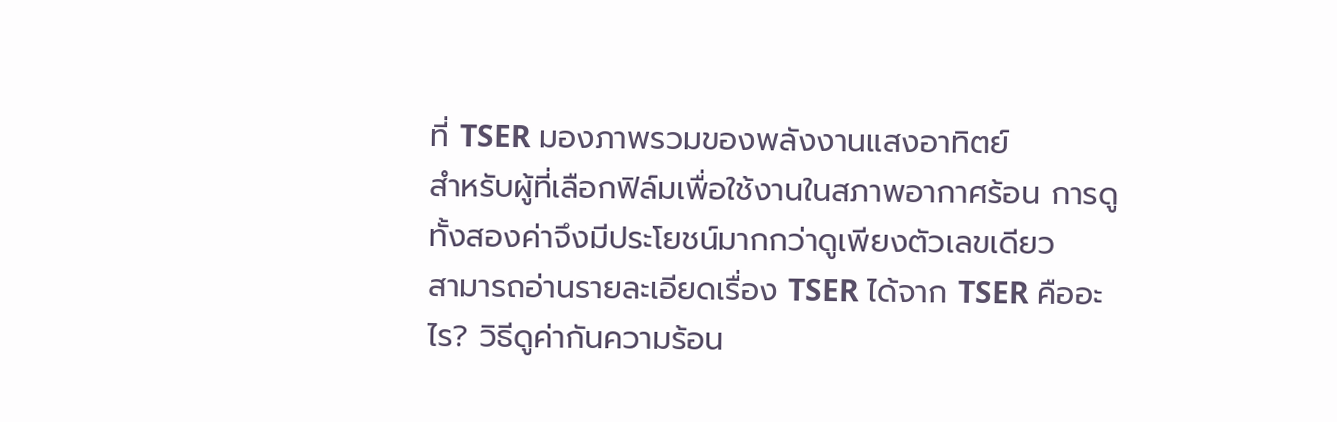ที่ TSER มองภาพรวมของพลังงานแสงอาทิตย์
สำหรับผู้ที่เลือกฟิล์มเพื่อใช้งานในสภาพอากาศร้อน การดูทั้งสองค่าจึงมีประโยชน์มากกว่าดูเพียงตัวเลขเดียว
สามารถอ่านรายละเอียดเรื่อง TSER ได้จาก TSER คืออะไร? วิธีดูค่ากันความร้อน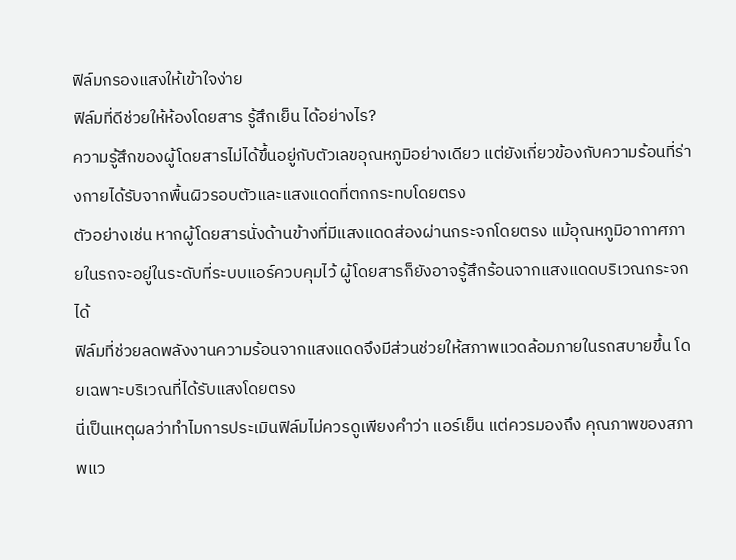ฟิล์มกรองแสงให้เข้าใจง่าย
ฟิล์มที่ดีช่วยให้ห้องโดยสาร รู้สึกเย็น ได้อย่างไร?
ความรู้สึกของผู้โดยสารไม่ได้ขึ้นอยู่กับตัวเลขอุณหภูมิอย่างเดียว แต่ยังเกี่ยวข้องกับความร้อนที่ร่างกายได้รับจากพื้นผิวรอบตัวและแสงแดดที่ตกกระทบโดยตรง
ตัวอย่างเช่น หากผู้โดยสารนั่งด้านข้างที่มีแสงแดดส่องผ่านกระจกโดยตรง แม้อุณหภูมิอากาศภายในรถจะอยู่ในระดับที่ระบบแอร์ควบคุมไว้ ผู้โดยสารก็ยังอาจรู้สึกร้อนจากแสงแดดบริเวณกระจกได้
ฟิล์มที่ช่วยลดพลังงานความร้อนจากแสงแดดจึงมีส่วนช่วยให้สภาพแวดล้อมภายในรถสบายขึ้น โดยเฉพาะบริเวณที่ได้รับแสงโดยตรง
นี่เป็นเหตุผลว่าทำไมการประเมินฟิล์มไม่ควรดูเพียงคำว่า แอร์เย็น แต่ควรมองถึง คุณภาพของสภาพแว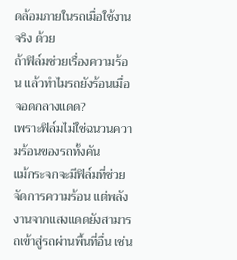ดล้อมภายในรถเมื่อใช้งานจริง ด้วย
ถ้าฟิล์มช่วยเรื่องความร้อน แล้วทำไมรถยังร้อนเมื่อจอดกลางแดด?
เพราะฟิล์มไม่ใช่ฉนวนความร้อนของรถทั้งคัน
แม้กระจกจะมีฟิล์มที่ช่วยจัดการความร้อน แต่พลังงานจากแสงแดดยังสามารถเข้าสู่รถผ่านพื้นที่อื่น เช่น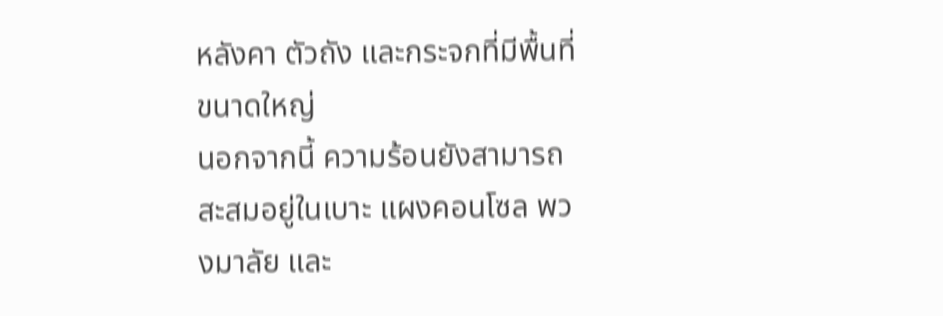หลังคา ตัวถัง และกระจกที่มีพื้นที่ขนาดใหญ่
นอกจากนี้ ความร้อนยังสามารถสะสมอยู่ในเบาะ แผงคอนโซล พวงมาลัย และ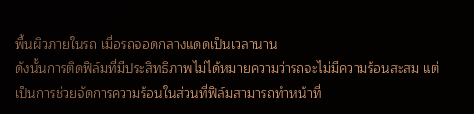พื้นผิวภายในรถ เมื่อรถจอดกลางแดดเป็นเวลานาน
ดังนั้นการติดฟิล์มที่มีประสิทธิภาพไม่ได้หมายความว่ารถจะไม่มีความร้อนสะสม แต่เป็นการช่วยจัดการความร้อนในส่วนที่ฟิล์มสามารถทำหน้าที่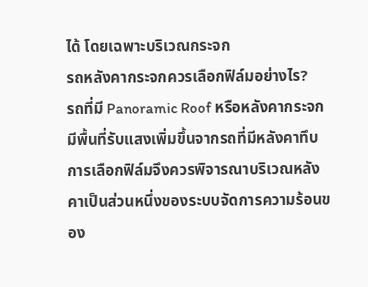ได้ โดยเฉพาะบริเวณกระจก
รถหลังคากระจกควรเลือกฟิล์มอย่างไร?
รถที่มี Panoramic Roof หรือหลังคากระจกมีพื้นที่รับแสงเพิ่มขึ้นจากรถที่มีหลังคาทึบ การเลือกฟิล์มจึงควรพิจารณาบริเวณหลังคาเป็นส่วนหนึ่งของระบบจัดการความร้อนของ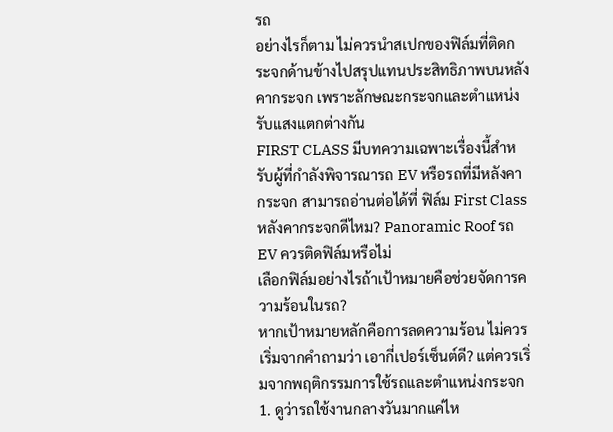รถ
อย่างไรก็ตาม ไม่ควรนำสเปกของฟิล์มที่ติดกระจกด้านข้างไปสรุปแทนประสิทธิภาพบนหลังคากระจก เพราะลักษณะกระจกและตำแหน่งรับแสงแตกต่างกัน
FIRST CLASS มีบทความเฉพาะเรื่องนี้สำหรับผู้ที่กำลังพิจารณารถ EV หรือรถที่มีหลังคากระจก สามารถอ่านต่อได้ที่ ฟิล์ม First Class หลังคากระจกดีไหม? Panoramic Roof รถ EV ควรติดฟิล์มหรือไม่
เลือกฟิล์มอย่างไรถ้าเป้าหมายคือช่วยจัดการความร้อนในรถ?
หากเป้าหมายหลักคือการลดความร้อน ไม่ควรเริ่มจากคำถามว่า เอากี่เปอร์เซ็นต์ดี? แต่ควรเริ่มจากพฤติกรรมการใช้รถและตำแหน่งกระจก
1. ดูว่ารถใช้งานกลางวันมากแค่ไห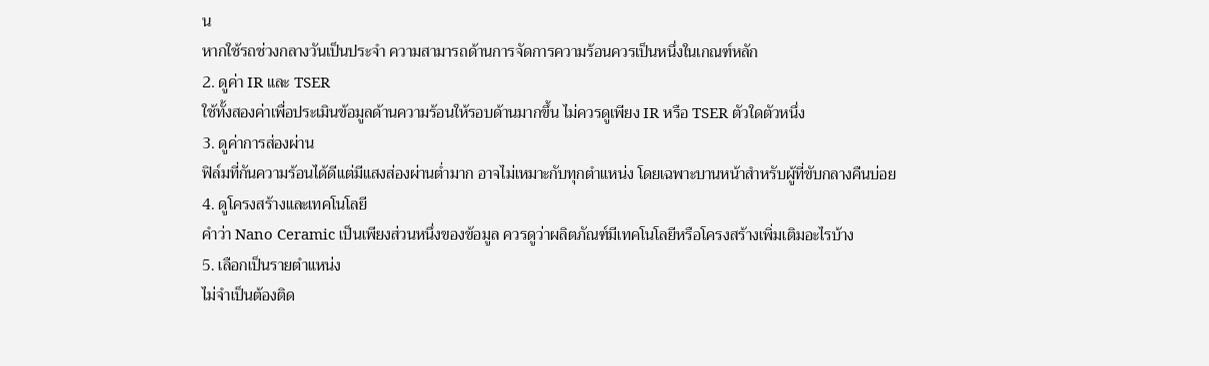น
หากใช้รถช่วงกลางวันเป็นประจำ ความสามารถด้านการจัดการความร้อนควรเป็นหนึ่งในเกณฑ์หลัก
2. ดูค่า IR และ TSER
ใช้ทั้งสองค่าเพื่อประเมินข้อมูลด้านความร้อนให้รอบด้านมากขึ้น ไม่ควรดูเพียง IR หรือ TSER ตัวใดตัวหนึ่ง
3. ดูค่าการส่องผ่าน
ฟิล์มที่กันความร้อนได้ดีแต่มีแสงส่องผ่านต่ำมาก อาจไม่เหมาะกับทุกตำแหน่ง โดยเฉพาะบานหน้าสำหรับผู้ที่ขับกลางคืนบ่อย
4. ดูโครงสร้างและเทคโนโลยี
คำว่า Nano Ceramic เป็นเพียงส่วนหนึ่งของข้อมูล ควรดูว่าผลิตภัณฑ์มีเทคโนโลยีหรือโครงสร้างเพิ่มเติมอะไรบ้าง
5. เลือกเป็นรายตำแหน่ง
ไม่จำเป็นต้องติด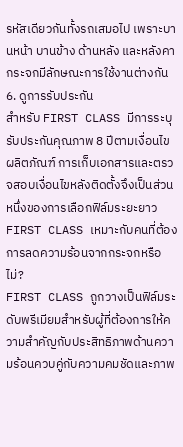รหัสเดียวกันทั้งรถเสมอไป เพราะบานหน้า บานข้าง ด้านหลัง และหลังคากระจกมีลักษณะการใช้งานต่างกัน
6. ดูการรับประกัน
สำหรับ FIRST CLASS มีการระบุรับประกันคุณภาพ 8 ปีตามเงื่อนไขผลิตภัณฑ์ การเก็บเอกสารและตรวจสอบเงื่อนไขหลังติดตั้งจึงเป็นส่วนหนึ่งของการเลือกฟิล์มระยะยาว
FIRST CLASS เหมาะกับคนที่ต้องการลดความร้อนจากกระจกหรือไม่?
FIRST CLASS ถูกวางเป็นฟิล์มระดับพรีเมียมสำหรับผู้ที่ต้องการให้ความสำคัญกับประสิทธิภาพด้านความร้อนควบคู่กับความคมชัดและภาพ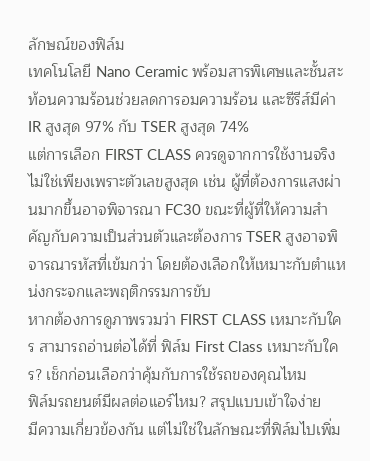ลักษณ์ของฟิล์ม
เทคโนโลยี Nano Ceramic พร้อมสารพิเศษและชั้นสะท้อนความร้อนช่วยลดการอมความร้อน และซีรีส์มีค่า IR สูงสุด 97% กับ TSER สูงสุด 74%
แต่การเลือก FIRST CLASS ควรดูจากการใช้งานจริง ไม่ใช่เพียงเพราะตัวเลขสูงสุด เช่น ผู้ที่ต้องการแสงผ่านมากขึ้นอาจพิจารณา FC30 ขณะที่ผู้ที่ให้ความสำคัญกับความเป็นส่วนตัวและต้องการ TSER สูงอาจพิจารณารหัสที่เข้มกว่า โดยต้องเลือกให้เหมาะกับตำแหน่งกระจกและพฤติกรรมการขับ
หากต้องการดูภาพรวมว่า FIRST CLASS เหมาะกับใคร สามารถอ่านต่อได้ที่ ฟิล์ม First Class เหมาะกับใคร? เช็กก่อนเลือกว่าคุ้มกับการใช้รถของคุณไหม
ฟิล์มรถยนต์มีผลต่อแอร์ไหม? สรุปแบบเข้าใจง่าย
มีความเกี่ยวข้องกัน แต่ไม่ใช่ในลักษณะที่ฟิล์มไปเพิ่ม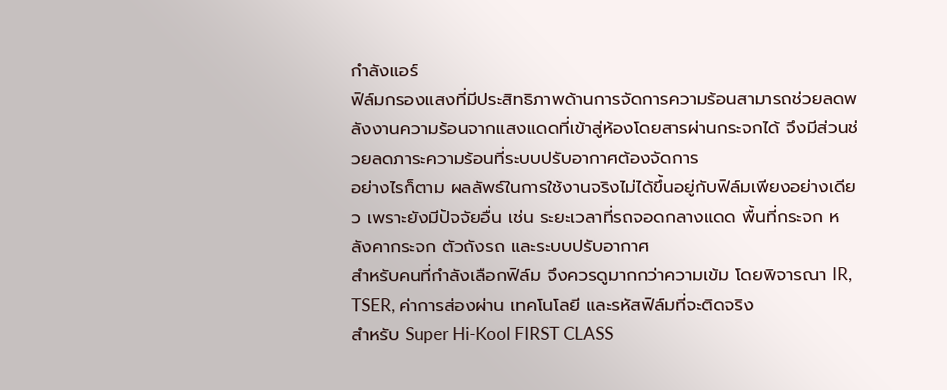กำลังแอร์
ฟิล์มกรองแสงที่มีประสิทธิภาพด้านการจัดการความร้อนสามารถช่วยลดพลังงานความร้อนจากแสงแดดที่เข้าสู่ห้องโดยสารผ่านกระจกได้ จึงมีส่วนช่วยลดภาระความร้อนที่ระบบปรับอากาศต้องจัดการ
อย่างไรก็ตาม ผลลัพธ์ในการใช้งานจริงไม่ได้ขึ้นอยู่กับฟิล์มเพียงอย่างเดียว เพราะยังมีปัจจัยอื่น เช่น ระยะเวลาที่รถจอดกลางแดด พื้นที่กระจก หลังคากระจก ตัวถังรถ และระบบปรับอากาศ
สำหรับคนที่กำลังเลือกฟิล์ม จึงควรดูมากกว่าความเข้ม โดยพิจารณา IR, TSER, ค่าการส่องผ่าน เทคโนโลยี และรหัสฟิล์มที่จะติดจริง
สำหรับ Super Hi-Kool FIRST CLASS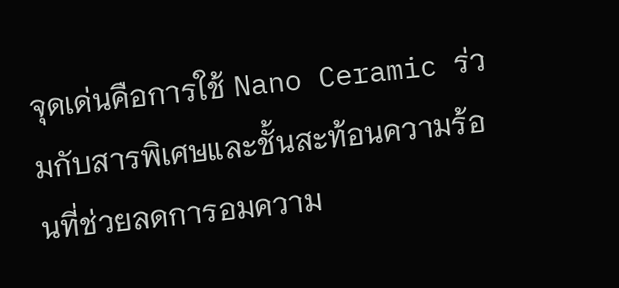จุดเด่นคือการใช้ Nano Ceramic ร่วมกับสารพิเศษและชั้นสะท้อนความร้อนที่ช่วยลดการอมความ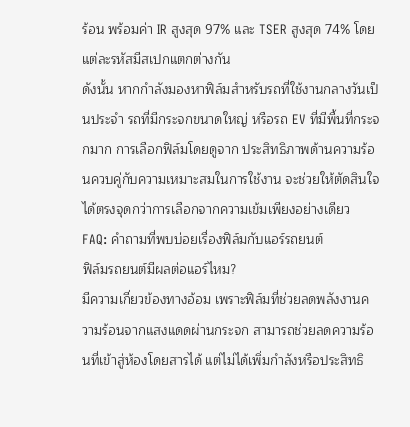ร้อน พร้อมค่า IR สูงสุด 97% และ TSER สูงสุด 74% โดยแต่ละรหัสมีสเปกแตกต่างกัน
ดังนั้น หากกำลังมองหาฟิล์มสำหรับรถที่ใช้งานกลางวันเป็นประจำ รถที่มีกระจกขนาดใหญ่ หรือรถ EV ที่มีพื้นที่กระจกมาก การเลือกฟิล์มโดยดูจาก ประสิทธิภาพด้านความร้อนควบคู่กับความเหมาะสมในการใช้งาน จะช่วยให้ตัดสินใจได้ตรงจุดกว่าการเลือกจากความเข้มเพียงอย่างเดียว
FAQ: คำถามที่พบบ่อยเรื่องฟิล์มกับแอร์รถยนต์
ฟิล์มรถยนต์มีผลต่อแอร์ไหม?
มีความเกี่ยวข้องทางอ้อม เพราะฟิล์มที่ช่วยลดพลังงานความร้อนจากแสงแดดผ่านกระจก สามารถช่วยลดความร้อนที่เข้าสู่ห้องโดยสารได้ แต่ไม่ได้เพิ่มกำลังหรือประสิทธิ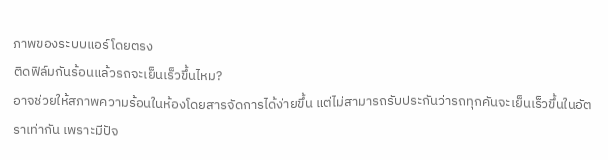ภาพของระบบแอร์โดยตรง
ติดฟิล์มกันร้อนแล้วรถจะเย็นเร็วขึ้นไหม?
อาจช่วยให้สภาพความร้อนในห้องโดยสารจัดการได้ง่ายขึ้น แต่ไม่สามารถรับประกันว่ารถทุกคันจะเย็นเร็วขึ้นในอัตราเท่ากัน เพราะมีปัจ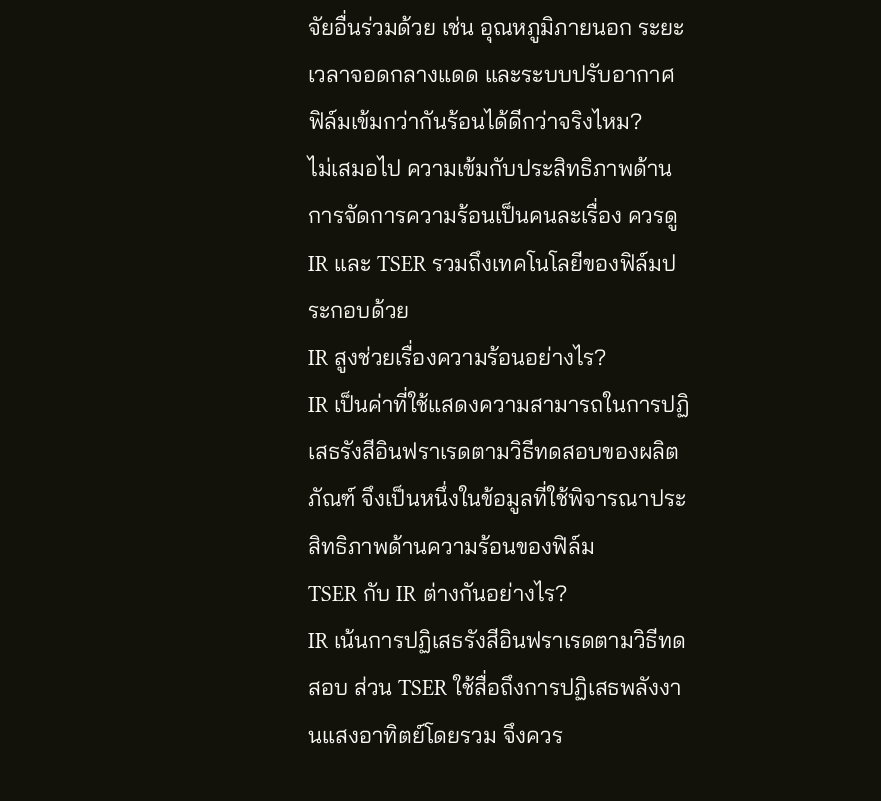จัยอื่นร่วมด้วย เช่น อุณหภูมิภายนอก ระยะเวลาจอดกลางแดด และระบบปรับอากาศ
ฟิล์มเข้มกว่ากันร้อนได้ดีกว่าจริงไหม?
ไม่เสมอไป ความเข้มกับประสิทธิภาพด้านการจัดการความร้อนเป็นคนละเรื่อง ควรดู IR และ TSER รวมถึงเทคโนโลยีของฟิล์มประกอบด้วย
IR สูงช่วยเรื่องความร้อนอย่างไร?
IR เป็นค่าที่ใช้แสดงความสามารถในการปฏิเสธรังสีอินฟราเรดตามวิธีทดสอบของผลิตภัณฑ์ จึงเป็นหนึ่งในข้อมูลที่ใช้พิจารณาประสิทธิภาพด้านความร้อนของฟิล์ม
TSER กับ IR ต่างกันอย่างไร?
IR เน้นการปฏิเสธรังสีอินฟราเรดตามวิธีทดสอบ ส่วน TSER ใช้สื่อถึงการปฏิเสธพลังงานแสงอาทิตย์โดยรวม จึงควร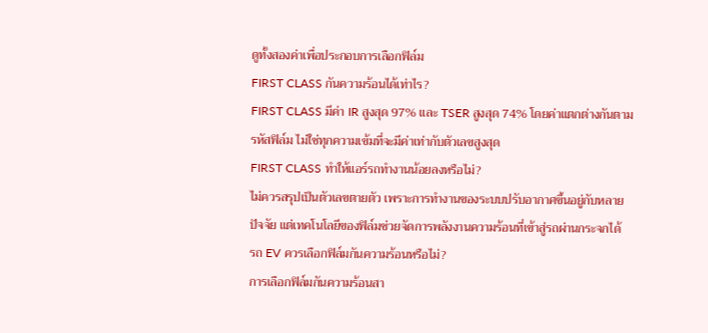ดูทั้งสองค่าเพื่อประกอบการเลือกฟิล์ม
FIRST CLASS กันความร้อนได้เท่าไร?
FIRST CLASS มีค่า IR สูงสุด 97% และ TSER สูงสุด 74% โดยค่าแตกต่างกันตามรหัสฟิล์ม ไม่ใช่ทุกความเข้มที่จะมีค่าเท่ากับตัวเลขสูงสุด
FIRST CLASS ทำให้แอร์รถทำงานน้อยลงหรือไม่?
ไม่ควรสรุปเป็นตัวเลขตายตัว เพราะการทำงานของระบบปรับอากาศขึ้นอยู่กับหลายปัจจัย แต่เทคโนโลยีของฟิล์มช่วยจัดการพลังงานความร้อนที่เข้าสู่รถผ่านกระจกได้
รถ EV ควรเลือกฟิล์มกันความร้อนหรือไม่?
การเลือกฟิล์มกันความร้อนสา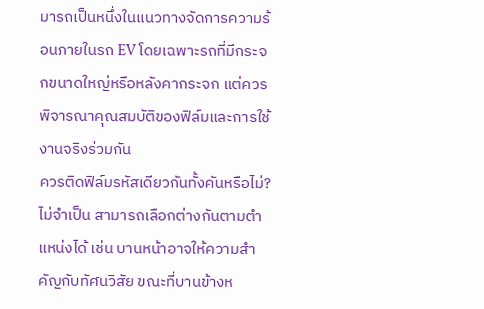มารถเป็นหนึ่งในแนวทางจัดการความร้อนภายในรถ EV โดยเฉพาะรถที่มีกระจกขนาดใหญ่หรือหลังคากระจก แต่ควรพิจารณาคุณสมบัติของฟิล์มและการใช้งานจริงร่วมกัน
ควรติดฟิล์มรหัสเดียวกันทั้งคันหรือไม่?
ไม่จำเป็น สามารถเลือกต่างกันตามตำแหน่งได้ เช่น บานหน้าอาจให้ความสำคัญกับทัศนวิสัย ขณะที่บานข้างห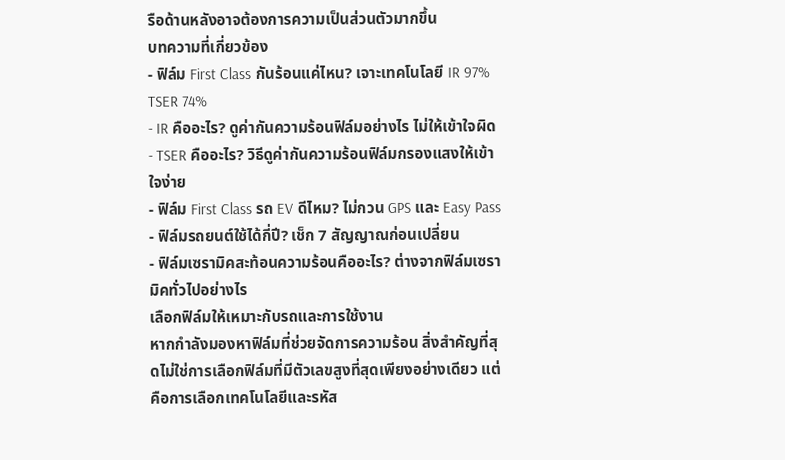รือด้านหลังอาจต้องการความเป็นส่วนตัวมากขึ้น
บทความที่เกี่ยวข้อง
- ฟิล์ม First Class กันร้อนแค่ไหน? เจาะเทคโนโลยี IR 97% TSER 74%
- IR คืออะไร? ดูค่ากันความร้อนฟิล์มอย่างไร ไม่ให้เข้าใจผิด
- TSER คืออะไร? วิธีดูค่ากันความร้อนฟิล์มกรองแสงให้เข้าใจง่าย
- ฟิล์ม First Class รถ EV ดีไหม? ไม่กวน GPS และ Easy Pass
- ฟิล์มรถยนต์ใช้ได้กี่ปี? เช็ก 7 สัญญาณก่อนเปลี่ยน
- ฟิล์มเซรามิคสะท้อนความร้อนคืออะไร? ต่างจากฟิล์มเซรามิคทั่วไปอย่างไร
เลือกฟิล์มให้เหมาะกับรถและการใช้งาน
หากกำลังมองหาฟิล์มที่ช่วยจัดการความร้อน สิ่งสำคัญที่สุดไม่ใช่การเลือกฟิล์มที่มีตัวเลขสูงที่สุดเพียงอย่างเดียว แต่คือการเลือกเทคโนโลยีและรหัส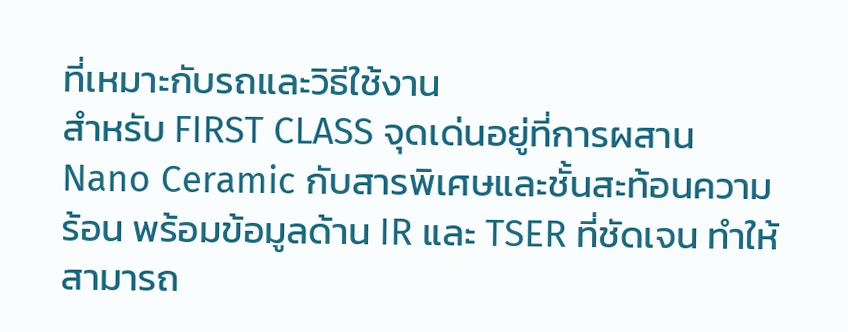ที่เหมาะกับรถและวิธีใช้งาน
สำหรับ FIRST CLASS จุดเด่นอยู่ที่การผสาน Nano Ceramic กับสารพิเศษและชั้นสะท้อนความร้อน พร้อมข้อมูลด้าน IR และ TSER ที่ชัดเจน ทำให้สามารถ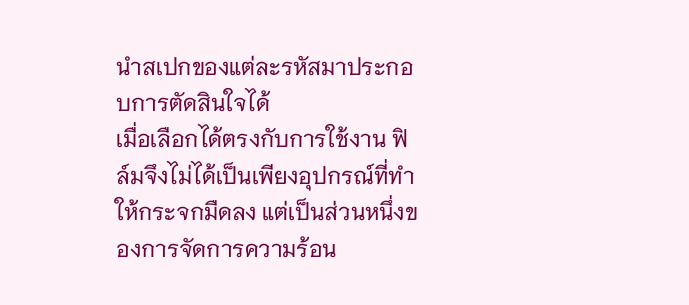นำสเปกของแต่ละรหัสมาประกอบการตัดสินใจได้
เมื่อเลือกได้ตรงกับการใช้งาน ฟิล์มจึงไม่ได้เป็นเพียงอุปกรณ์ที่ทำให้กระจกมืดลง แต่เป็นส่วนหนึ่งของการจัดการความร้อน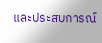และประสบการณ์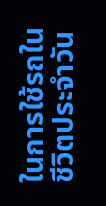ในการใช้รถในชีวิตประจำวัน